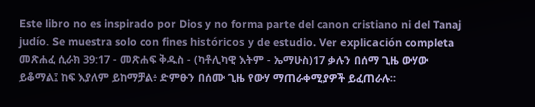Este libro no es inspirado por Dios y no forma parte del canon cristiano ni del Tanaj judío. Se muestra solo con fines históricos y de estudio. Ver explicación completa መጽሐፈ ሲራክ 39:17 - መጽሐፍ ቅዱስ - (ካቶሊካዊ እትም - ኤማሁስ)17 ቃሉን በሰማ ጊዜ ውሃው ይቆማል፤ ከፍ እያለም ይከማቻል፥ ድምፁን በሰሙ ጊዜ የውሃ ማጠራቀሚያዎች ይፈጠራሉ።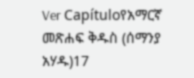Ver Capítuloየአማርኛ መጽሐፍ ቅዱስ (ሰማንያ አሃዱ)17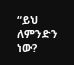“ይህ ለምንድን ነው?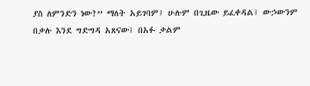ያስ ለምንድን ነው?” ማለት አይገባም፤ ሁሉም በጊዜው ይፈቀዳል፤ ውኃውንም በቃሉ እንደ ግድግዳ አጸናው፤ በአፉ ቃልም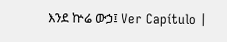እንደ ኵሬ ውኃ፤ Ver Capítulo |